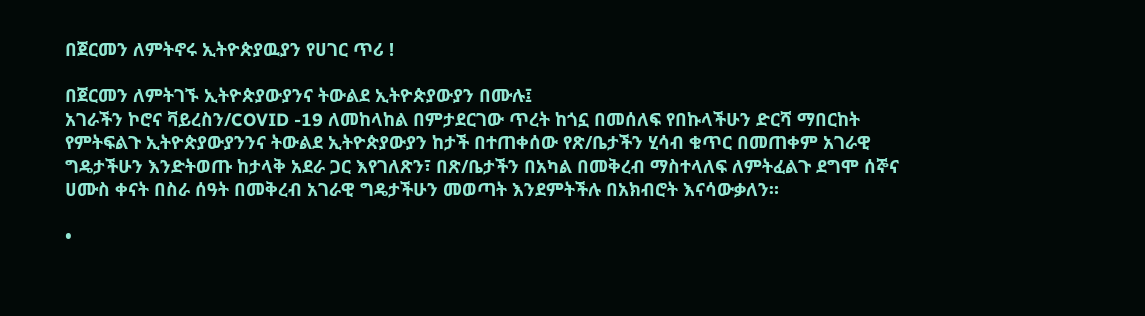በጀርመን ለምትኖሩ ኢትዮጵያዉያን የሀገር ጥሪ !

በጀርመን ለምትገኙ ኢትዮጵያውያንና ትውልደ ኢትዮጵያውያን በሙሉ፤
አገራችን ኮሮና ቫይረስን/COVID -19 ለመከላከል በምታደርገው ጥረት ከጎኗ በመሰለፍ የበኩላችሁን ድርሻ ማበርከት የምትፍልጉ ኢትዮጵያውያንንና ትውልደ ኢትዮጵያውያን ከታች በተጠቀሰው የጽ/ቤታችን ሂሳብ ቁጥር በመጠቀም አገራዊ ግዴታችሁን እንድትወጡ ከታላቅ አደራ ጋር እየገለጽን፣ በጽ/ቤታችን በአካል በመቅረብ ማስተላለፍ ለምትፈልጉ ደግሞ ሰኞና ሀሙስ ቀናት በስራ ሰዓት በመቅረብ አገራዊ ግዴታችሁን መወጣት እንደምትችሉ በአክብሮት እናሳውቃለን።

•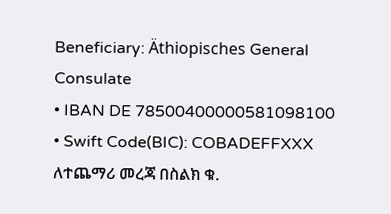Beneficiary: Äthiopisches General Consulate
• IBAN DE 78500400000581098100
• Swift Code(BIC): COBADEFFXXX
ለተጨማሪ መረጃ በስልክ ቁ.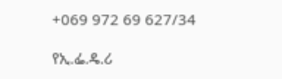+069 972 69 627/34

የኢ.ፌ.ዴ.ሪ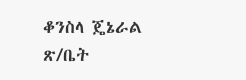ቆንስላ ጄኔራል ጽ/ቤት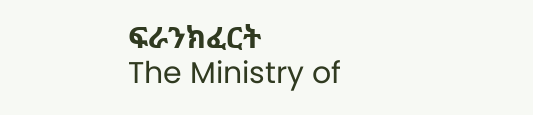ፍራንክፈርት
The Ministry of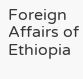Foreign Affairs of Ethiopia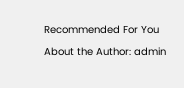Recommended For You

About the Author: admin